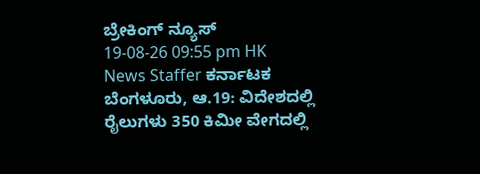ಬ್ರೇಕಿಂಗ್ ನ್ಯೂಸ್
19-08-26 09:55 pm HK News Staffer ಕರ್ನಾಟಕ
ಬೆಂಗಳೂರು, ಆ.19: ವಿದೇಶದಲ್ಲಿ ರೈಲುಗಳು 350 ಕಿಮೀ ವೇಗದಲ್ಲಿ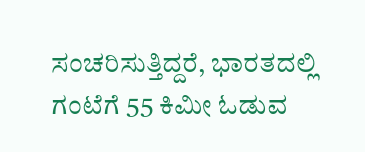ಸಂಚರಿಸುತ್ತಿದ್ದರೆ, ಭಾರತದಲ್ಲಿ ಗಂಟೆಗೆ 55 ಕಿಮೀ ಓಡುವ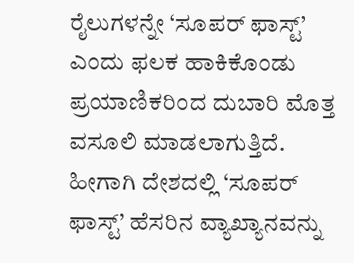ರೈಲುಗಳನ್ನೇ ‘ಸೂಪರ್ ಫಾಸ್ಟ್’ ಎಂದು ಫಲಕ ಹಾಕಿಕೊಂಡು ಪ್ರಯಾಣಿಕರಿಂದ ದುಬಾರಿ ಮೊತ್ತ ವಸೂಲಿ ಮಾಡಲಾಗುತ್ತಿದೆ. ಹೀಗಾಗಿ ದೇಶದಲ್ಲಿ ‘ಸೂಪರ್ ಫಾಸ್ಟ್’ ಹೆಸರಿನ ವ್ಯಾಖ್ಯಾನವನ್ನು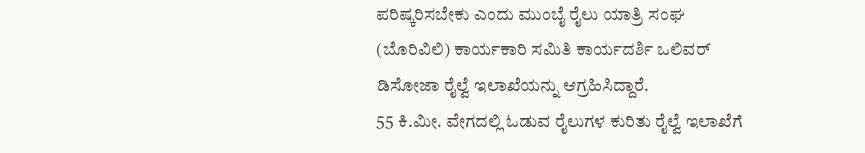ಪರಿಷ್ಕರಿಸಬೇಕು ಎಂದು ಮುಂಬೈ ರೈಲು ಯಾತ್ರಿ ಸಂಘ (ಬೊರಿವಿಲಿ) ಕಾರ್ಯಕಾರಿ ಸಮಿತಿ ಕಾರ್ಯದರ್ಶಿ ಒಲಿವರ್ ಡಿಸೋಜಾ ರೈಲ್ವೆ ಇಲಾಖೆಯನ್ನು ಆಗ್ರಹಿಸಿದ್ದಾರೆ.
55 ಕಿ.ಮೀ. ವೇಗದಲ್ಲಿ ಓಡುವ ರೈಲುಗಳ ಕುರಿತು ರೈಲ್ವೆ ಇಲಾಖೆಗೆ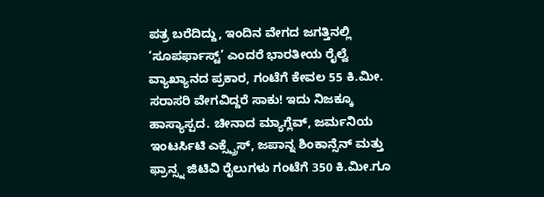ಪತ್ರ ಬರೆದಿದ್ದು, ಇಂದಿನ ವೇಗದ ಜಗತ್ತಿನಲ್ಲಿ ‘ಸೂಪರ್ಫಾಸ್ಟ್’ ಎಂದರೆ ಭಾರತೀಯ ರೈಲ್ವೆ ವ್ಯಾಖ್ಯಾನದ ಪ್ರಕಾರ, ಗಂಟೆಗೆ ಕೇವಲ 55 ಕಿ.ಮೀ. ಸರಾಸರಿ ವೇಗವಿದ್ದರೆ ಸಾಕು! ಇದು ನಿಜಕ್ಕೂ ಹಾಸ್ಯಾಸ್ಪದ. ಚೀನಾದ ಮ್ಯಾಗ್ಲೆವ್, ಜರ್ಮನಿಯ ಇಂಟರ್ಸಿಟಿ ಎಕ್ಸ್ಪ್ರೆಸ್, ಜಪಾನ್ನ ಶಿಂಕಾನ್ಸೆನ್ ಮತ್ತು ಫ್ರಾನ್ಸ್ನ ಜಿಟಿವಿ ರೈಲುಗಳು ಗಂಟೆಗೆ 350 ಕಿ.ಮೀ.ಗೂ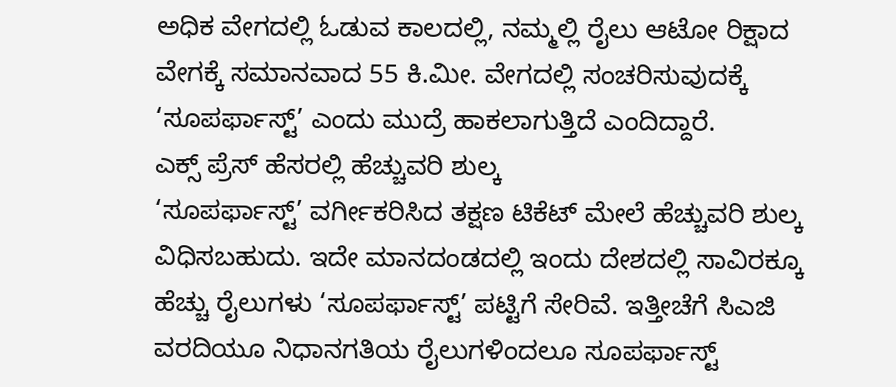ಅಧಿಕ ವೇಗದಲ್ಲಿ ಓಡುವ ಕಾಲದಲ್ಲಿ, ನಮ್ಮಲ್ಲಿ ರೈಲು ಆಟೋ ರಿಕ್ಷಾದ ವೇಗಕ್ಕೆ ಸಮಾನವಾದ 55 ಕಿ.ಮೀ. ವೇಗದಲ್ಲಿ ಸಂಚರಿಸುವುದಕ್ಕೆ ‘ಸೂಪರ್ಫಾಸ್ಟ್’ ಎಂದು ಮುದ್ರೆ ಹಾಕಲಾಗುತ್ತಿದೆ ಎಂದಿದ್ದಾರೆ.
ಎಕ್ಸ್ ಪ್ರೆಸ್ ಹೆಸರಲ್ಲಿ ಹೆಚ್ಚುವರಿ ಶುಲ್ಕ
‘ಸೂಪರ್ಫಾಸ್ಟ್’ ವರ್ಗೀಕರಿಸಿದ ತಕ್ಷಣ ಟಿಕೆಟ್ ಮೇಲೆ ಹೆಚ್ಚುವರಿ ಶುಲ್ಕ ವಿಧಿಸಬಹುದು. ಇದೇ ಮಾನದಂಡದಲ್ಲಿ ಇಂದು ದೇಶದಲ್ಲಿ ಸಾವಿರಕ್ಕೂ ಹೆಚ್ಚು ರೈಲುಗಳು ‘ಸೂಪರ್ಫಾಸ್ಟ್’ ಪಟ್ಟಿಗೆ ಸೇರಿವೆ. ಇತ್ತೀಚೆಗೆ ಸಿಎಜಿ ವರದಿಯೂ ನಿಧಾನಗತಿಯ ರೈಲುಗಳಿಂದಲೂ ಸೂಪರ್ಫಾಸ್ಟ್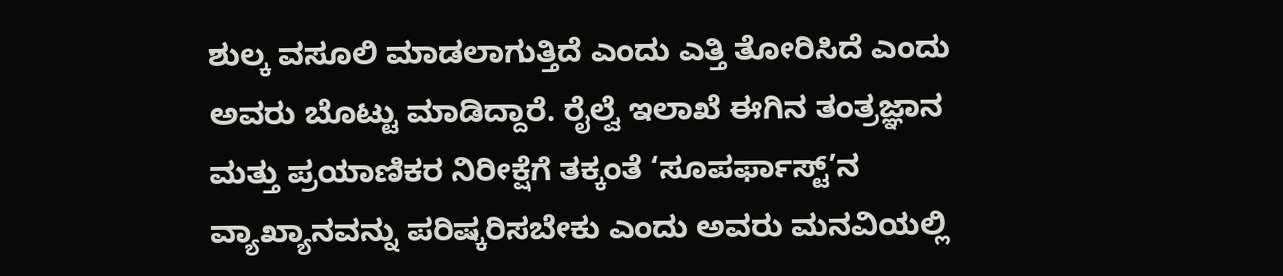ಶುಲ್ಕ ವಸೂಲಿ ಮಾಡಲಾಗುತ್ತಿದೆ ಎಂದು ಎತ್ತಿ ತೋರಿಸಿದೆ ಎಂದು ಅವರು ಬೊಟ್ಟು ಮಾಡಿದ್ದಾರೆ. ರೈಲ್ವೆ ಇಲಾಖೆ ಈಗಿನ ತಂತ್ರಜ್ಞಾನ ಮತ್ತು ಪ್ರಯಾಣಿಕರ ನಿರೀಕ್ಷೆಗೆ ತಕ್ಕಂತೆ ‘ಸೂಪರ್ಫಾಸ್ಟ್’ನ ವ್ಯಾಖ್ಯಾನವನ್ನು ಪರಿಷ್ಕರಿಸಬೇಕು ಎಂದು ಅವರು ಮನವಿಯಲ್ಲಿ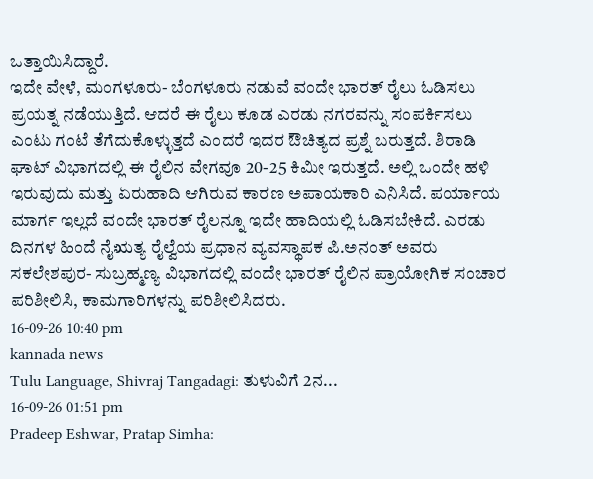ಒತ್ತಾಯಿಸಿದ್ದಾರೆ.
ಇದೇ ವೇಳೆ, ಮಂಗಳೂರು- ಬೆಂಗಳೂರು ನಡುವೆ ವಂದೇ ಭಾರತ್ ರೈಲು ಓಡಿಸಲು ಪ್ರಯತ್ನ ನಡೆಯುತ್ತಿದೆ. ಆದರೆ ಈ ರೈಲು ಕೂಡ ಎರಡು ನಗರವನ್ನು ಸಂಪರ್ಕಿಸಲು ಎಂಟು ಗಂಟೆ ತೆಗೆದುಕೊಳ್ಳುತ್ತದೆ ಎಂದರೆ ಇದರ ಔಚಿತ್ಯದ ಪ್ರಶ್ನೆ ಬರುತ್ತದೆ. ಶಿರಾಡಿ ಘಾಟ್ ವಿಭಾಗದಲ್ಲಿ ಈ ರೈಲಿನ ವೇಗವೂ 20-25 ಕಿಮೀ ಇರುತ್ತದೆ. ಅಲ್ಲಿ ಒಂದೇ ಹಳಿ ಇರುವುದು ಮತ್ತು ಏರುಹಾದಿ ಆಗಿರುವ ಕಾರಣ ಅಪಾಯಕಾರಿ ಎನಿಸಿದೆ. ಪರ್ಯಾಯ ಮಾರ್ಗ ಇಲ್ಲದೆ ವಂದೇ ಭಾರತ್ ರೈಲನ್ನೂ ಇದೇ ಹಾದಿಯಲ್ಲಿ ಓಡಿಸಬೇಕಿದೆ. ಎರಡು ದಿನಗಳ ಹಿಂದೆ ನೈಋತ್ಯ ರೈಲ್ವೆಯ ಪ್ರಧಾನ ವ್ಯವಸ್ಥಾಪಕ ಪಿ.ಅನಂತ್ ಅವರು ಸಕಲೇಶಪುರ- ಸುಬ್ರಹ್ಮಣ್ಯ ವಿಭಾಗದಲ್ಲಿ ವಂದೇ ಭಾರತ್ ರೈಲಿನ ಪ್ರಾಯೋಗಿಕ ಸಂಚಾರ ಪರಿಶೀಲಿಸಿ, ಕಾಮಗಾರಿಗಳನ್ನು ಪರಿಶೀಲಿಸಿದರು.
16-09-26 10:40 pm
kannada news
Tulu Language, Shivraj Tangadagi: ತುಳುವಿಗೆ 2ನ...
16-09-26 01:51 pm
Pradeep Eshwar, Pratap Simha: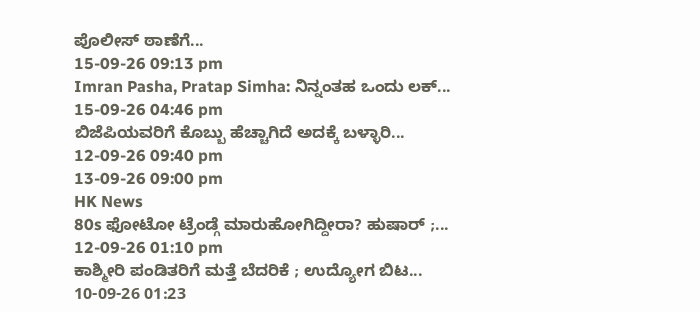ಪೊಲೀಸ್ ಠಾಣೆಗೆ...
15-09-26 09:13 pm
Imran Pasha, Pratap Simha: ನಿನ್ನಂತಹ ಒಂದು ಲಕ್...
15-09-26 04:46 pm
ಬಿಜೆಪಿಯವರಿಗೆ ಕೊಬ್ಬು ಹೆಚ್ಚಾಗಿದೆ ಅದಕ್ಕೆ ಬಳ್ಳಾರಿ...
12-09-26 09:40 pm
13-09-26 09:00 pm
HK News
80s ಫೋಟೋ ಟ್ರೆಂಡ್ಗೆ ಮಾರುಹೋಗಿದ್ದೀರಾ? ಹುಷಾರ್ ;...
12-09-26 01:10 pm
ಕಾಶ್ಮೀರಿ ಪಂಡಿತರಿಗೆ ಮತ್ತೆ ಬೆದರಿಕೆ ; ಉದ್ಯೋಗ ಬಿಟ...
10-09-26 01:23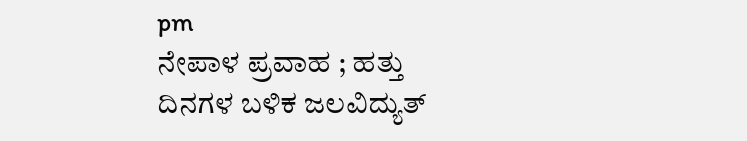pm
ನೇಪಾಳ ಪ್ರವಾಹ ; ಹತ್ತು ದಿನಗಳ ಬಳಿಕ ಜಲವಿದ್ಯುತ್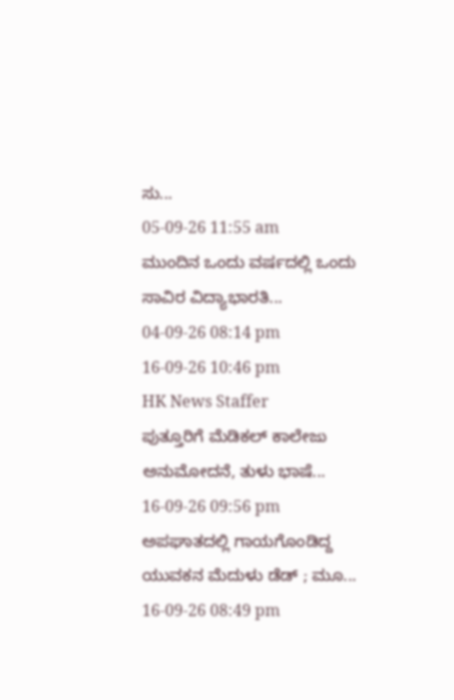ಸು...
05-09-26 11:55 am
ಮುಂದಿನ ಒಂದು ವರ್ಷದಲ್ಲಿ ಒಂದು ಸಾವಿರ ವಿದ್ಯಾಭಾರತಿ...
04-09-26 08:14 pm
16-09-26 10:46 pm
HK News Staffer
ಪುತ್ತೂರಿಗೆ ಮೆಡಿಕಲ್ ಕಾಲೇಜು ಅನುಮೋದನೆ, ತುಳು ಭಾಷೆ...
16-09-26 09:56 pm
ಅಪಘಾತದಲ್ಲಿ ಗಾಯಗೊಂಡಿದ್ದ ಯುವಕನ ಮೆದುಳು ಡೆಡ್ ; ಮೂ...
16-09-26 08:49 pm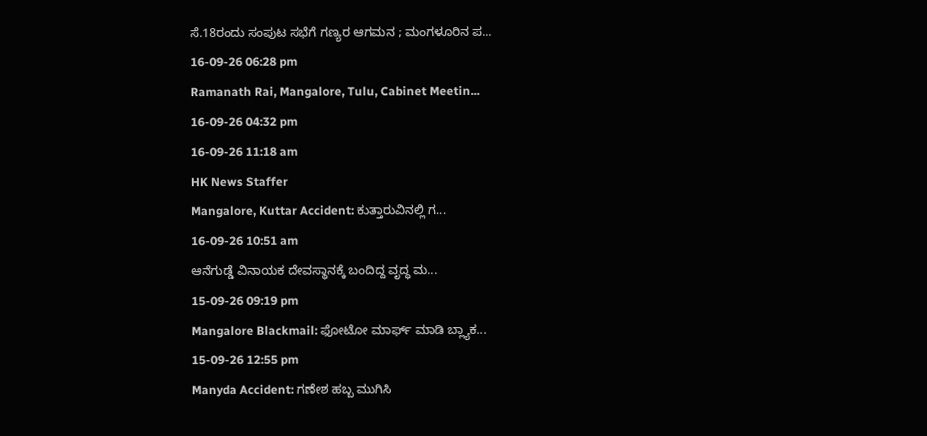ಸೆ.18ರಂದು ಸಂಪುಟ ಸಭೆಗೆ ಗಣ್ಯರ ಆಗಮನ ; ಮಂಗಳೂರಿನ ಪ...
16-09-26 06:28 pm
Ramanath Rai, Mangalore, Tulu, Cabinet Meetin...
16-09-26 04:32 pm
16-09-26 11:18 am
HK News Staffer
Mangalore, Kuttar Accident: ಕುತ್ತಾರುವಿನಲ್ಲಿ ಗ...
16-09-26 10:51 am
ಆನೆಗುಡ್ಡೆ ವಿನಾಯಕ ದೇವಸ್ಥಾನಕ್ಕೆ ಬಂದಿದ್ದ ವೃದ್ಧ ಮ...
15-09-26 09:19 pm
Mangalore Blackmail: ಫೋಟೋ ಮಾರ್ಫ್ ಮಾಡಿ ಬ್ಲ್ಯಾಕ...
15-09-26 12:55 pm
Manyda Accident: ಗಣೇಶ ಹಬ್ಬ ಮುಗಿಸಿ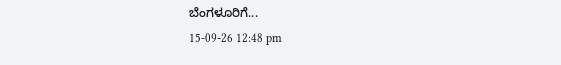ಬೆಂಗಳೂರಿಗೆ...
15-09-26 12:48 pm